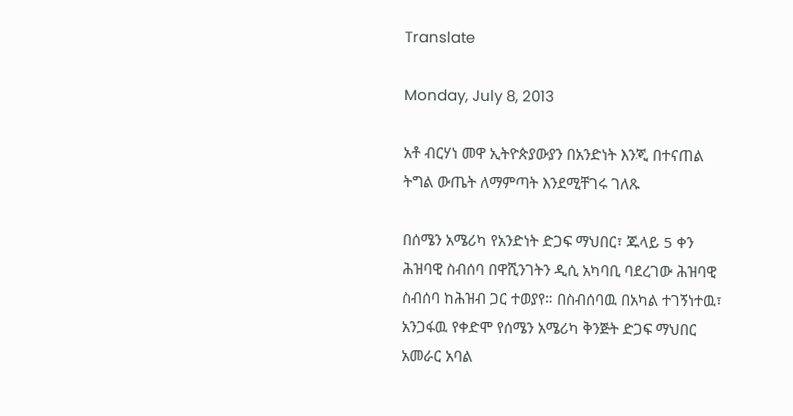Translate

Monday, July 8, 2013

አቶ ብርሃነ መዋ ኢትዮጵያውያን በአንድነት እንጂ በተናጠል ትግል ውጤት ለማምጣት እንደሚቸገሩ ገለጹ

በሰሜን አሜሪካ የአንድነት ድጋፍ ማህበር፣ ጁላይ 5 ቀን ሕዝባዊ ስብሰባ በዋሺንገትን ዲሲ አካባቢ ባደረገው ሕዝባዊ ስብሰባ ከሕዝብ ጋር ተወያየ። በስብሰባዉ በአካል ተገኝነተዉ፣ አንጋፋዉ የቀድሞ የሰሜን አሜሪካ ቅንጅት ድጋፍ ማህበር አመራር አባል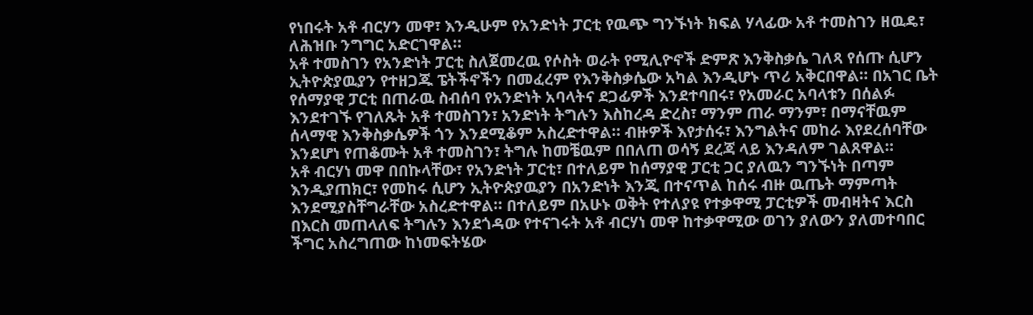የነበሩት አቶ ብርሃን መዋ፣ እንዲሁም የአንድነት ፓርቲ የዉጭ ግንኙነት ክፍል ሃላፊው አቶ ተመስገን ዘዉዴ፣ ለሕዝቡ ንግግር አድርገዋል።
አቶ ተመስገን የአንድነት ፓርቲ ስለጀመረዉ የሶስት ወራት የሚሊዮኖች ድምጽ እንቅስቃሴ ገለጻ የሰጡ ሲሆን ኢትዮጵያዉያን የተዘጋጁ ፔትችኖችን በመፈረም የእንቅስቃሴው አካል እንዲሆኑ ጥሪ አቅርበዋል። በአገር ቤት የሰማያዊ ፓርቲ በጠራዉ ስብሰባ የአንድነት አባላትና ደጋፊዎች እንደተባበሩ፣ የአመራር አባላቱን በሰልፉ እንደተገኙ የገለጹት አቶ ተመስገን፣ አንድነት ትግሉን እስከረዳ ድረስ፣ ማንም ጠራ ማንም፣ በማናቸዉም ሰላማዊ እንቅስቃሴዎች ጎን እንደሚቆም አስረድተዋል። ብዙዎች እየታሰሩ፣ እንግልትና መከራ እየደረሰባቸው እንደሆነ የጠቆሙት አቶ ተመስገን፣ ትግሉ ከመቼዉም በበለጠ ወሳኝ ደረጃ ላይ እንዳለም ገልጸዋል።
አቶ ብርሃነ መዋ በበኩላቸው፣ የአንድነት ፓርቲ፣ በተለይም ከሰማያዊ ፓርቲ ጋር ያለዉን ግንኙነት በጣም እንዲያጠክር፣ የመከሩ ሲሆን ኢትዮጵያዉያን በአንድነት እንጂ በተናጥል ከሰሩ ብዙ ዉጤት ማምጣት እንደሚያስቸግራቸው አስረድተዋል። በተለይም በአሁኑ ወቅት የተለያዩ የተቃዋሚ ፓርቲዎች መብዛትና እርስ በእርስ መጠላለፍ ትግሉን እንደጎዳው የተናገሩት አቶ ብርሃነ መዋ ከተቃዋሚው ወገን ያለውን ያለመተባበር ችግር አስረግጠው ከነመፍትሄው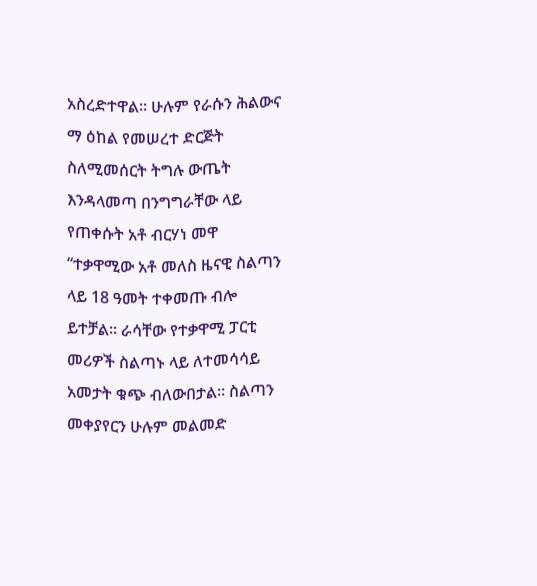አስረድተዋል። ሁሉም የራሱን ሕልውና ማ ዕከል የመሠረተ ድርጅት ስለሚመሰርት ትግሉ ውጤት እንዳላመጣ በንግግራቸው ላይ የጠቀሱት አቶ ብርሃነ መዋ “ተቃዋሚው አቶ መለስ ዜናዊ ስልጣን ላይ 18 ዓመት ተቀመጡ ብሎ ይተቻል። ራሳቸው የተቃዋሚ ፓርቲ መሪዎች ስልጣኑ ላይ ለተመሳሳይ አመታት ቁጭ ብለውበታል። ስልጣን መቀያየርን ሁሉም መልመድ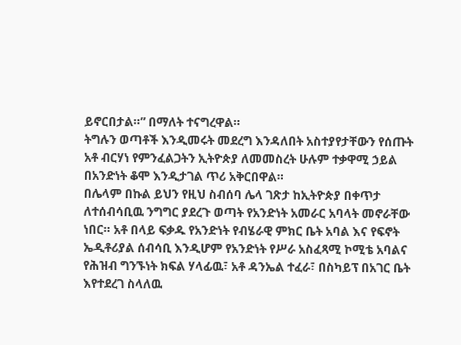ይኖርበታል።” በማለት ተናግረዋል።
ትግሉን ወጣቶች እንዲመሩት መደረግ እንዳለበት አስተያየታቸውን የሰጡት አቶ ብርሃነ የምንፈልጋትን ኢትዮጵያ ለመመስረት ሁሉም ተቃዋሚ ኃይል በአንድነት ቆሞ እንዲታገል ጥሪ አቅርበዋል።
በሌላም በኩል ይህን የዚህ ስብሰባ ሌላ ገጽታ ከኢትዮጵያ በቀጥታ ለተሰብሳቢዉ ንግግር ያደረጉ ወጣት የአንድነት አመራር አባላት መኖራቸው ነበር። አቶ በላይ ፍቃዱ የአንድነት የብሄራዊ ምክር ቤት አባል እና የፍኖት ኤዲቶሪያል ሰብሳቢ እንዲሆም የአንድነት የሥራ አስፈጻሚ ኮሚቴ አባልና የሕዝብ ግንኙነት ክፍል ሃላፊዉ፣ አቶ ዳንኤል ተፈራ፣ በስካይፕ በአገር ቤት እየተደረገ ስላለዉ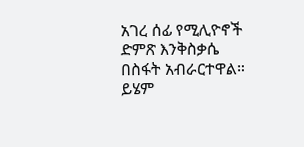አገረ ሰፊ የሚሊዮኖች ድምጽ እንቅስቃሴ በስፋት አብራርተዋል። ይሄም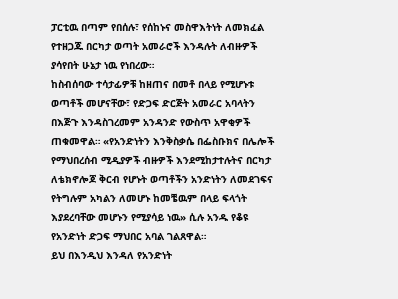ፓርቲዉ በጣም የበሰሉ፣ የሰከኑና መስዋእትነት ለመክፈል የተዘጋጁ በርካታ ወጣት አመራሮች እንዳሉት ለብዙዎች ያሳየበት ሁኔታ ነዉ የነበረው።
ከስብሰባው ተሳታፊዎቹ ከዘጠና በመቶ በላይ የሚሆኑቱ ወጣቶች መሆናቸው፣ የድጋፍ ድርጅት አመራር አባላትን በእጅጉ እንዳስገረመም አንዳንድ የውስጥ አዋቂዎች ጠቁመዋል። «የአንድነትን እንቅስቃሴ በፌስቡክና በሌሎች የማህበረሰብ ሚዲያዎች ብዙዎች እንደሚከታተሉትና በርካታ ለቴክኖሎጆ ቅርብ የሆኑት ወጣቶችን አንድነትን ለመደገፍና የትግሉም አካልን ለመሆኑ ከመቼዉም በላይ ፍላጎት እያደረባቸው መሆኑን የሚያሳይ ነዉ» ሲሉ አንዱ የቆዩ የአንድነት ድጋፍ ማህበር አባል ገልጸዋል።
ይህ በእንዲህ እንዳለ የአንድነት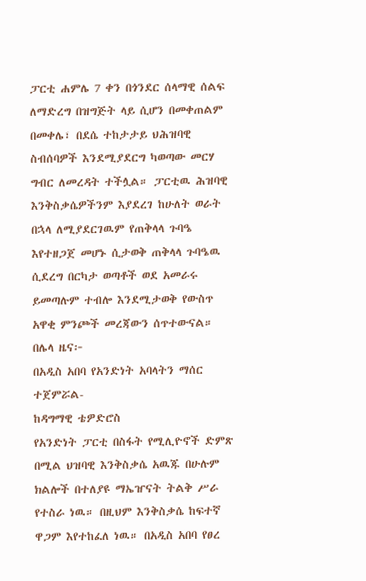ፓርቲ ሐምሌ 7 ቀን በጎንደር ሰላማዊ ሰልፍ ለማድረግ በዝግጅት ላይ ሲሆን በመቀጠልም በመቀሌ፣ በደሴ ተከታታይ ህሕዝባዊ ስብሰባዎች እንደሚያደርግ ካወጣው መርሃ ግብር ለመረዳት ተችሏል። ፓርቲዉ ሕዝባዊ እንቅስቃሴዎችንም እያደረገ ከሁለት ወራት በኋላ ለሚያደርገዉም የጠቅላላ ጉባዔ እየተዘጋጀ መሆኑ ሲታወቅ ጠቅላላ ጉባዔዉ ሲደረግ በርካታ ወጣቶች ወደ አመራሩ ይመጣሉም ተብሎ እንደሚታወቅ የውስጥ አዋቂ ምንጮች መረጃውን ሰጥተውናል።
በሌላ ዜና፦
በአዲስ አበባ የአንድነት አባላትን ማሰር ተጀምሯል-
ከዳግማዊ ቴዎድሮስ
የአንድነት ፓርቲ በስፋት የሚሊዮኖች ድምጽ በሚል ህዝባዊ እንቅስቃሴ አዉጁ በሁሉም ክልሎች በተለያዩ ማኤዠናት ትልቅ ሥራ የተስራ ነዉ። በዚህም እንቅስቃሴ ከፍተኛ ዋጋም እየተከፈለ ነዉ። በአዲስ አበባ የፀረ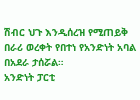ሽብር ህጉ እንዲሰረዝ የሚጠይቅ በራሪ ወረቀት የበተነ የአንድነት አባል በአደራ ታሰሯል።
አንድነት ፓርቲ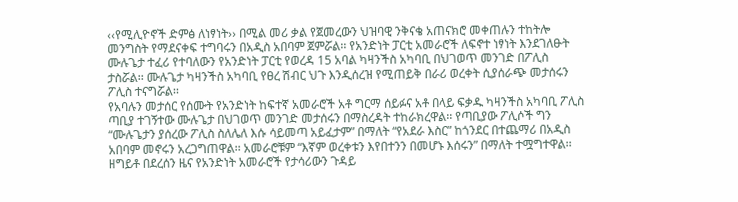‹‹የሚሊዮኖች ድምፅ ለነፃነት›› በሚል መሪ ቃል የጀመረውን ህዝባዊ ንቅናቄ አጠናክሮ መቀጠሉን ተከትሎ መንግስት የማደናቀፍ ተግባሩን በአዲስ አበባም ጀምሯል፡፡ የአንድነት ፓርቲ አመራሮች ለፍኖተ ነፃነት እንደገለፁት ሙሉጌታ ተፈሪ የተባለውን የአንድነት ፓርቲ የወረዳ 15 አባል ካዛንችስ አካባቢ በህገወጥ መንገድ በፖሊስ ታስሯል፡፡ ሙሉጌታ ካዛንችስ አካባቢ የፀረ ሽብር ህጉ እንዲሰረዝ የሚጠይቅ በራሪ ወረቀት ሲያሰራጭ መታሰሩን ፖሊስ ተናግሯል፡፡
የአባሉን መታሰር የሰሙት የአንድነት ከፍተኛ አመራሮች አቶ ግርማ ሰይፉና አቶ በላይ ፍቃዱ ካዛንችስ አካባቢ ፖሊስ ጣቢያ ተገኝተው ሙሉጌታ በህገወጥ መንገድ መታሰሩን በማስረዳት ተከራክረዋል፡፡ የጣቢያው ፖሊሶች ግን “ሙሉጌታን ያሰረው ፖሊስ ስለሌለ እሱ ሳይመጣ አይፈታም” በማለት “የአደራ እስር” ከጎንደር በተጨማሪ በአዲስ አበባም መኖሩን አረጋግጠዋል፡፡ አመራሮቹም “እኛም ወረቀቱን እየበተንን በመሆኑ እሰሩን” በማለት ተሟግተዋል፡፡
ዘግይቶ በደረሰን ዜና የአንድነት አመራሮች የታሳሪውን ጉዳይ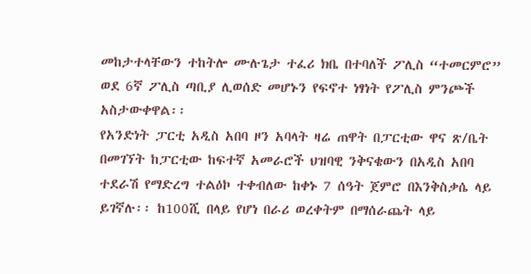መከታተላቸውን ተከትሎ ሙሉጌታ ተፈሪ ክቤ በተባለች ፖሊስ “ተመርምሮ” ወደ 6ኛ ፖሊስ ጣቢያ ሊወሰድ መሆኑን የፍኖተ ነፃነት የፖሊስ ምንጮች አስታውቀዋል፡፡
የአንድነት ፓርቲ አዲስ አበባ ዞን አባላት ዛሬ ጠዋት በፓርቲው ዋና ጽ/ቤት በመገኘት ከፓርቲው ከፍተኛ አመራሮች ህዝባዊ ንቅናቄውን በአዲስ አበባ ተደራሽ የማድረግ ተልዕኮ ተቀብለው ከቀኑ 7 ሰዓት ጀምሮ በእንቅስቃሴ ላይ ይገኛሉ፡፡ ከ100ሺ በላይ የሆነ በራሪ ወረቀትም በማሰራጨት ላይ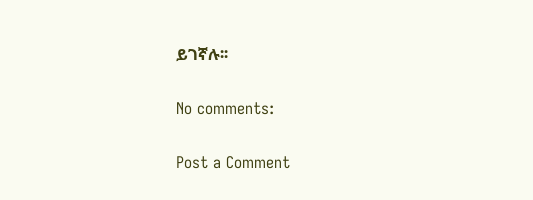ይገኛሉ፡፡

No comments:

Post a Comment